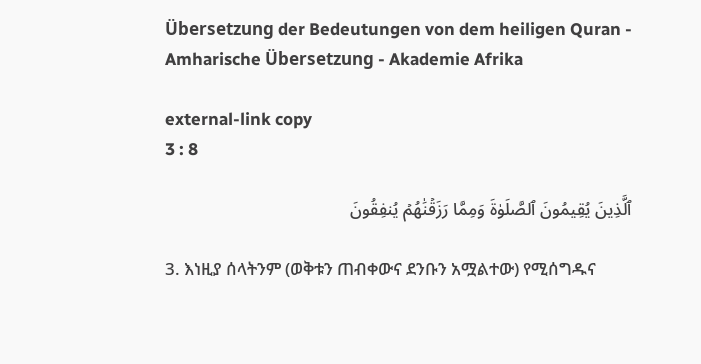Übersetzung der Bedeutungen von dem heiligen Quran - Amharische Übersetzung - Akademie Afrika

external-link copy
3 : 8

ٱلَّذِينَ يُقِيمُونَ ٱلصَّلَوٰةَ وَمِمَّا رَزَقۡنَٰهُمۡ يُنفِقُونَ

3. እነዚያ ሰላትንም (ወቅቱን ጠብቀውና ደንቡን አሟልተው) የሚሰግዱና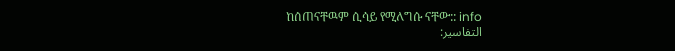ከሰጠናቸዉም ሲሳይ የሚለግሱ ናቸው:: info
التفاسير: